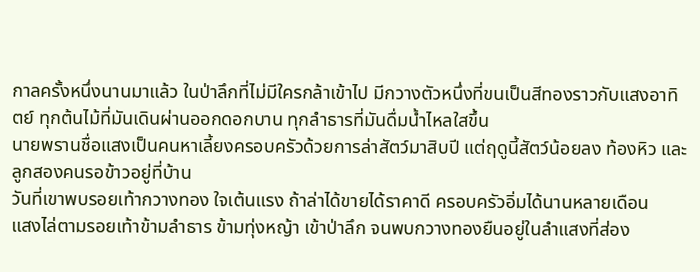กาลครั้งหนึ่งนานมาแล้ว ในป่าลึกที่ไม่มีใครกล้าเข้าไป มีกวางตัวหนึ่งที่ขนเป็นสีทองราวกับแสงอาทิตย์ ทุกต้นไม้ที่มันเดินผ่านออกดอกบาน ทุกลำธารที่มันดื่มน้ำไหลใสขึ้น
นายพรานชื่อแสงเป็นคนหาเลี้ยงครอบครัวด้วยการล่าสัตว์มาสิบปี แต่ฤดูนี้สัตว์น้อยลง ท้องหิว และลูกสองคนรอข้าวอยู่ที่บ้าน
วันที่เขาพบรอยเท้ากวางทอง ใจเต้นแรง ถ้าล่าได้ขายได้ราคาดี ครอบครัวอิ่มได้นานหลายเดือน
แสงไล่ตามรอยเท้าข้ามลำธาร ข้ามทุ่งหญ้า เข้าป่าลึก จนพบกวางทองยืนอยู่ในลำแสงที่ส่อง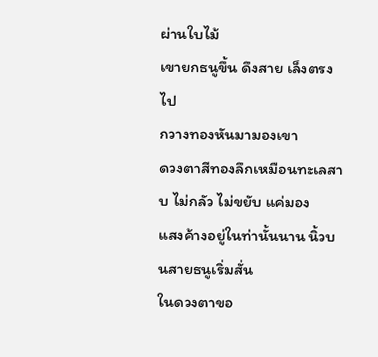ผ่านใบไม้
เขายกธนูขึ้น ดึงสาย เล็งตรงไป
กวางทองหันมามองเขา
ดวงตาสีทองลึกเหมือนทะเลสาบ ไม่กลัว ไม่ขยับ แค่มอง
แสงค้างอยู่ในท่านั้นนาน นิ้วบนสายธนูเริ่มสั่น
ในดวงตาขอ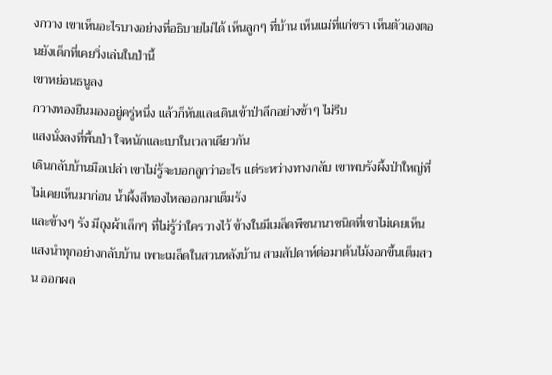งกวาง เขาเห็นอะไรบางอย่างที่อธิบายไม่ได้ เห็นลูกๆ ที่บ้าน เห็นแม่ที่แก่ชรา เห็นตัวเองตอนยังเด็กที่เคยวิ่งเล่นในป่านี้
เขาหย่อนธนูลง
กวางทองยืนมองอยู่ครู่หนึ่ง แล้วก็หันและเดินเข้าป่าลึกอย่างช้าๆ ไม่รีบ
แสงนั่งลงที่พื้นป่า ใจหนักและเบาในเวลาเดียวกัน
เดินกลับบ้านมือเปล่า เขาไม่รู้จะบอกลูกว่าอะไร แต่ระหว่างทางกลับ เขาพบรังผึ้งป่าใหญ่ที่ไม่เคยเห็นมาก่อน น้ำผึ้งสีทองไหลออกมาเต็มรัง
และข้างๆ รัง มีถุงผ้าเล็กๆ ที่ไม่รู้ว่าใครวางไว้ ข้างในมีเมล็ดพืชนานาชนิดที่เขาไม่เคยเห็น
แสงนำทุกอย่างกลับบ้าน เพาะเมล็ดในสวนหลังบ้าน สามสัปดาห์ต่อมาต้นไม้งอกขึ้นเต็มสวน ออกผล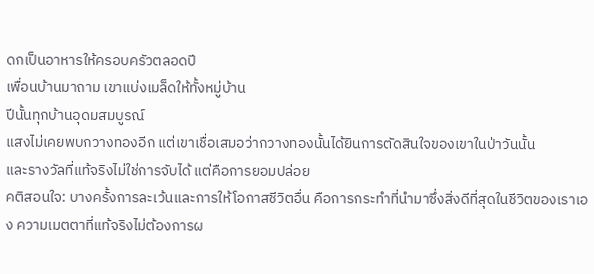ดกเป็นอาหารให้ครอบครัวตลอดปี
เพื่อนบ้านมาถาม เขาแบ่งเมล็ดให้ทั้งหมู่บ้าน
ปีนั้นทุกบ้านอุดมสมบูรณ์
แสงไม่เคยพบกวางทองอีก แต่เขาเชื่อเสมอว่ากวางทองนั้นได้ยินการตัดสินใจของเขาในป่าวันนั้น
และรางวัลที่แท้จริงไม่ใช่การจับได้ แต่คือการยอมปล่อย
คติสอนใจ: บางครั้งการละเว้นและการให้โอกาสชีวิตอื่น คือการกระทำที่นำมาซึ่งสิ่งดีที่สุดในชีวิตของเราเอง ความเมตตาที่แท้จริงไม่ต้องการผ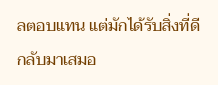ลตอบแทน แต่มักได้รับสิ่งที่ดีกลับมาเสมอ